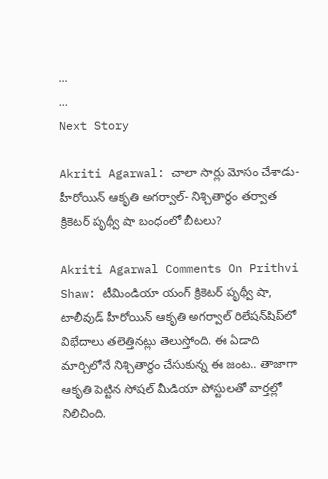...
...
Next Story

Akriti Agarwal: చాలా సార్లు మోసం చేశాడు- హీరోయిన్ ఆకృతి అగర్వాల్- నిశ్చితార్థం తర్వాత క్రికెటర్ పృథ్వీ షా బంధంలో బీటలు?

Akriti Agarwal Comments On Prithvi Shaw: టీమిండియా యంగ్ క్రికెటర్ పృథ్వీ షా, టాలీవుడ్ హీరోయిన్ ఆకృతి అగర్వాల్ రిలేషన్‌షిప్‌లో విభేదాలు తలెత్తినట్లు తెలుస్తోంది. ఈ ఏడాది మార్చిలోనే నిశ్చితార్థం చేసుకున్న ఈ జంట.. తాజాగా ఆకృతి పెట్టిన సోషల్ మీడియా పోస్టులతో వార్తల్లో నిలిచింది.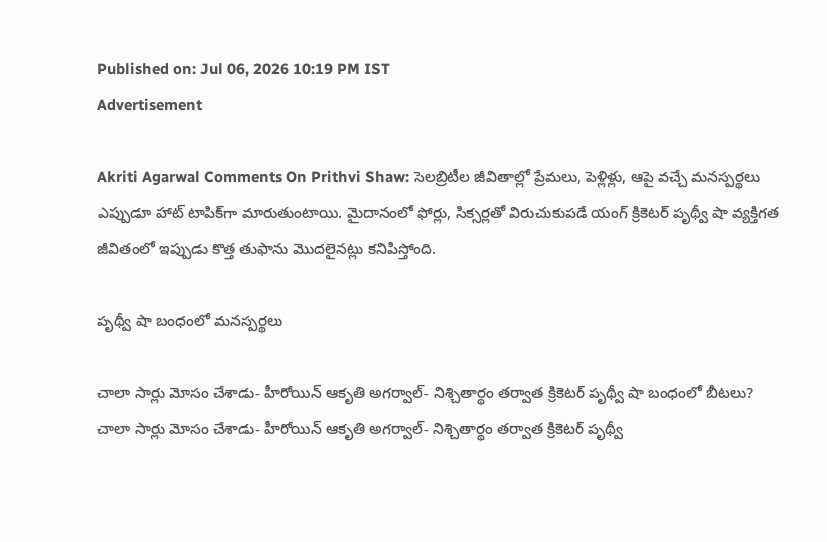Published on: Jul 06, 2026 10:19 PM IST
Advertisement

Akriti Agarwal Comments On Prithvi Shaw: సెలబ్రిటీల జీవితాల్లో ప్రేమలు, పెళ్లిళ్లు, ఆపై వచ్చే మనస్పర్థలు ఎప్పుడూ హాట్ టాపిక్‌గా మారుతుంటాయి. మైదానంలో ఫోర్లు, సిక్సర్లతో విరుచుకుపడే యంగ్ క్రికెటర్ పృథ్వీ షా వ్యక్తిగత జీవితంలో ఇప్పుడు కొత్త తుఫాను మొదలైనట్లు కనిపిస్తోంది.

పృథ్వీ షా బంధంలో మనస్పర్థలు

చాలా సార్లు మోసం చేశాడు- హీరోయిన్ ఆకృతి అగర్వాల్- నిశ్చితార్థం తర్వాత క్రికెటర్ పృథ్వీ షా బంధంలో బీటలు?
చాలా సార్లు మోసం చేశాడు- హీరోయిన్ ఆకృతి అగర్వాల్- నిశ్చితార్థం తర్వాత క్రికెటర్ పృథ్వీ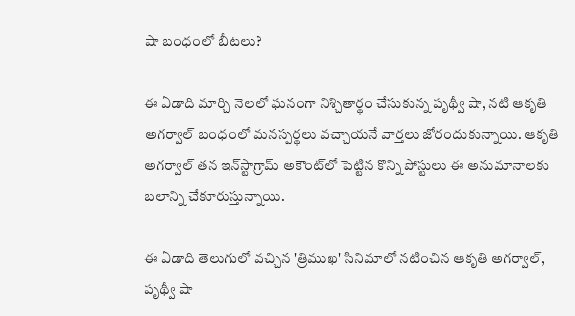షా బంధంలో బీటలు?

ఈ ఏడాది మార్చి నెలలో ఘనంగా నిశ్చితార్థం చేసుకున్న పృథ్వీ షా, నటి ఆకృతి అగర్వాల్ బంధంలో మనస్పర్థలు వచ్చాయనే వార్తలు జోరందుకున్నాయి. ఆకృతి అగర్వాల్ తన ఇన్‌స్టాగ్రామ్‌ అకౌంట్‌లో పెట్టిన కొన్ని పోస్టులు ఈ అనుమానాలకు బలాన్ని చేకూరుస్తున్నాయి.

ఈ ఏడాది తెలుగులో వచ్చిన 'త్రిముఖ' సినిమాలో నటించిన ఆకృతి అగర్వాల్, పృథ్వీ షా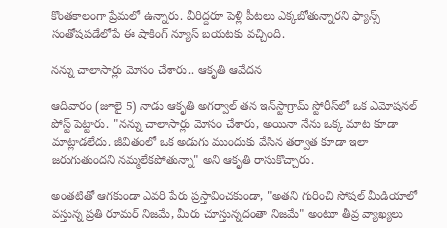కొంతకాలంగా ప్రేమలో ఉన్నారు. వీరిద్దరూ పెళ్లి పీటలు ఎక్కబోతున్నారని ఫ్యాన్స్ సంతోషపడేలోపే ఈ షాకింగ్ న్యూస్ బయటకు వచ్చింది.

నన్ను చాలాసార్లు మోసం చేశారు.. ఆకృతి ఆవేదన

ఆదివారం (జూలై 5) నాడు ఆకృతి అగర్వాల్ తన ఇన్‌స్టాగ్రామ్ స్టోరీస్‌లో ఒక ఎమోషనల్ పోస్ట్ పెట్టారు. "నన్ను చాలాసార్లు మోసం చేశారు, అయినా నేను ఒక్క మాట కూడా మాట్లాడలేదు. జీవితంలో ఒక అడుగు ముందుకు వేసిన తర్వాత కూడా ఇలా జరుగుతుందని నమ్మలేకపోతున్నా" అని ఆకృతి రాసుకొచ్చారు.

అంతటితో ఆగకుండా ఎవరి పేరు ప్రస్తావించకుండా, "అతని గురించి సోషల్ మీడియాలో వస్తున్న ప్రతి రూమర్ నిజమే, మీరు చూస్తున్నదంతా నిజమే" అంటూ తీవ్ర వ్యాఖ్యలు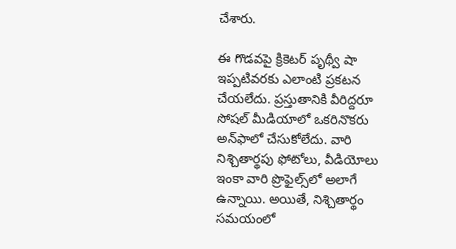చేశారు.

ఈ గొడవపై క్రికెటర్ పృథ్వీ షా ఇప్పటివరకు ఎలాంటి ప్రకటన చేయలేదు. ప్రస్తుతానికి వీరిద్దరూ సోషల్ మీడియాలో ఒకరినొకరు అన్‌ఫాలో చేసుకోలేదు. వారి నిశ్చితార్థపు ఫోటోలు, వీడియోలు ఇంకా వారి ప్రొఫైల్స్‌లో అలాగే ఉన్నాయి. అయితే, నిశ్చితార్థం సమయంలో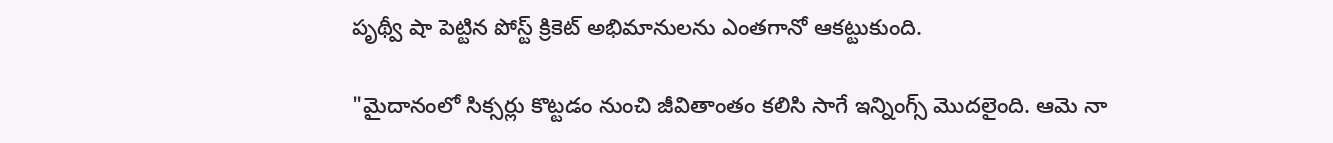పృథ్వీ షా పెట్టిన పోస్ట్ క్రికెట్ అభిమానులను ఎంతగానో ఆకట్టుకుంది.

"మైదానంలో సిక్సర్లు కొట్టడం నుంచి జీవితాంతం కలిసి సాగే ఇన్నింగ్స్ మొదలైంది. ఆమె నా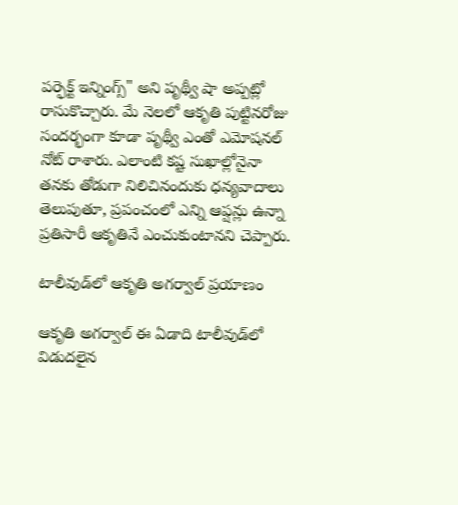పర్ఫెక్ట్ ఇన్నింగ్స్" అని పృథ్వీ షా అప్పట్లో రాసుకొచ్చారు. మే నెలలో ఆకృతి పుట్టినరోజు సందర్భంగా కూడా పృథ్వీ ఎంతో ఎమోషనల్ నోట్ రాశారు. ఎలాంటి కష్ట సుఖాల్లోనైనా తనకు తోడుగా నిలిచినందుకు ధన్యవాదాలు తెలుపుతూ, ప్రపంచంలో ఎన్ని ఆప్షన్లు ఉన్నా ప్రతిసారీ ఆకృతినే ఎంచుకుంటానని చెప్పారు.

టాలీవుడ్‌లో ఆకృతి అగర్వాల్ ప్రయాణం

ఆకృతి అగర్వాల్ ఈ ఏడాది టాలీవుడ్‌లో విడుదలైన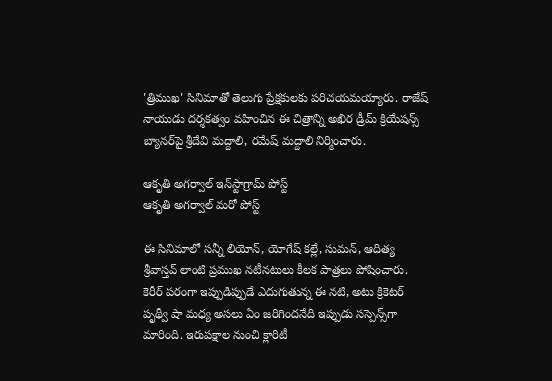'త్రిముఖ' సినిమాతో తెలుగు ప్రేక్షకులకు పరిచయమయ్యారు. రాజేష్ నాయుడు దర్శకత్వం వహించిన ఈ చిత్రాన్ని అఖిర డ్రీమ్ క్రియేషన్స్ బ్యానర్‌పై శ్రీదేవి మద్దాలి, రమేష్ మద్దాలి నిర్మించారు.

ఆకృతి అగర్వాల్ ఇన్‌స్టాగ్రామ్ పోస్ట్
ఆకృతి అగర్వాల్ మరో పోస్ట్

ఈ సినిమాలో సన్నీ లియోన్, యోగేష్ కల్లే, సుమన్, ఆదిత్య శ్రీవాస్తవ్‌ లాంటి ప్రముఖ నటీనటులు కీలక పాత్రలు పోషించారు. కెరీర్ పరంగా ఇప్పుడిప్పుడే ఎదుగుతున్న ఈ నటి, అటు క్రికెటర్ పృథ్వీ షా మధ్య అసలు ఏం జరిగిందనేది ఇప్పుడు సస్పెన్స్‌గా మారింది. ఇరుపక్షాల నుంచి క్లారిటీ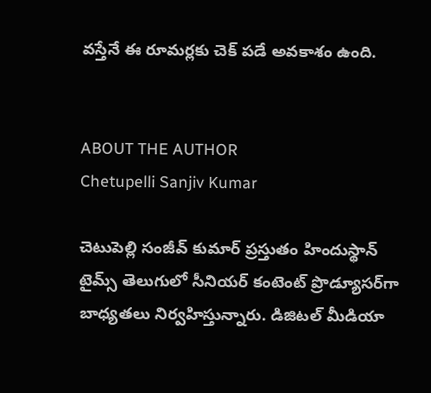వస్తేనే ఈ రూమర్లకు చెక్ పడే అవకాశం ఉంది.


ABOUT THE AUTHOR
Chetupelli Sanjiv Kumar

చెటుపెల్లి సంజీవ్ కుమార్ ప్రస్తుతం హిందుస్థాన్ టైమ్స్ తెలుగులో సీనియర్ కంటెంట్ ప్రొడ్యూసర్‌గా బాధ్యతలు నిర్వహిస్తున్నారు. డిజిటల్ మీడియా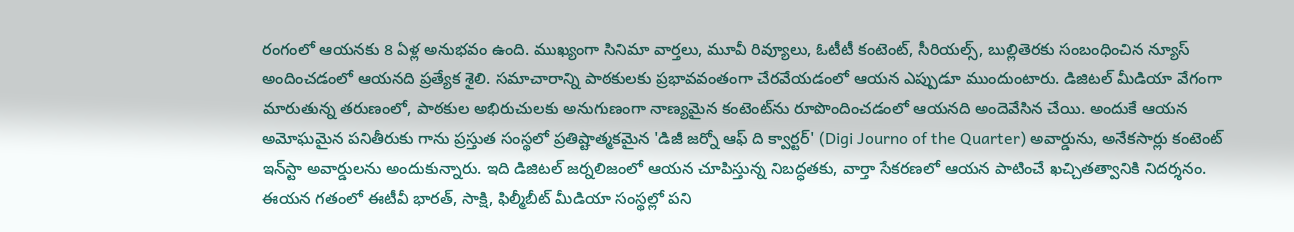రంగంలో ఆయనకు 8 ఏళ్ల అనుభవం ఉంది. ముఖ్యంగా సినిమా వార్తలు, మూవీ రివ్యూలు, ఓటీటీ కంటెంట్, సీరియల్స్, బుల్లితెరకు సంబంధించిన న్యూస్ అందించడంలో ఆయనది ప్రత్యేక శైలి. సమాచారాన్ని పాఠకులకు ప్రభావవంతంగా చేరవేయడంలో ఆయన ఎప్పుడూ ముందుంటారు. డిజిటల్ మీడియా వేగంగా మారుతున్న తరుణంలో, పాఠకుల అభిరుచులకు అనుగుణంగా నాణ్యమైన కంటెంట్‌ను రూపొందించడంలో ఆయనది అందెవేసిన చేయి. అందుకే ఆయన అమోఘమైన పనితీరుకు గాను ప్రస్తుత సంస్థలో ప్రతిష్టాత్మకమైన 'డిజీ జర్నో ఆఫ్ ది క్వార్టర్' (Digi Journo of the Quarter) అవార్డును, అనేకసార్లు కంటెంట్ ఇన్‌స్టా అవార్డులను అందుకున్నారు. ఇది డిజిటల్ జర్నలిజంలో ఆయన చూపిస్తున్న నిబద్ధతకు, వార్తా సేకరణలో ఆయన పాటించే ఖచ్చితత్వానికి నిదర్శనం. ఈయన గతంలో ఈటీవీ భారత్, సాక్షి, ఫిల్మీబీట్ మీడియా సంస్థల్లో పని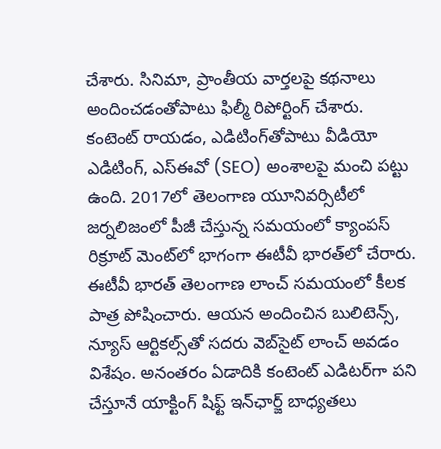చేశారు. సినిమా, ప్రాంతీయ వార్తలపై కథనాలు అందించడంతోపాటు ఫిల్మీ రిపోర్టింగ్ చేశారు. కంటెంట్ రాయడం, ఎడిటింగ్‌తోపాటు వీడియో ఎడిటింగ్, ఎస్‌ఈవో (SEO) అంశాలపై మంచి పట్టు ఉంది. 2017లో తెలంగాణ యూనివర్సిటీలో జర్నలిజంలో పీజీ చేస్తున్న సమయంలో క్యాంపస్ రిక్రూట్ మెంట్‌లో భాగంగా ఈటీవీ భారత్‌లో చేరారు. ఈటీవీ భారత్ తెలంగాణ లాంచ్ సమయంలో కీలక పాత్ర పోషించారు. ఆయన అందించిన బులిటెన్స్, న్యూస్ ఆర్టికల్స్‌తో సదరు వెబ్‌సైట్ లాంచ్ అవడం విశేషం. అనంతరం ఏడాదికి కంటెంట్ ఎడిటర్‌గా పని చేస్తూనే యాక్టింగ్ షిఫ్ట్ ఇన్‌ఛార్జ్ బాధ్యతలు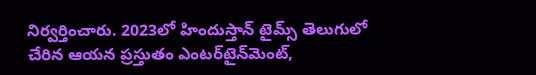నిర్వర్తించారు. 2023లో హిందుస్తాన్ టైమ్స్ తెలుగులో చేరిన ఆయన ప్రస్తుతం ఎంటర్‌టైన్‌మెంట్,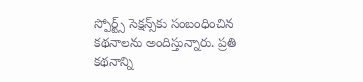స్పోర్ట్స్ సెక్షన్స్‌కు సంబంధించిన కథనాలను అందిస్తున్నారు. ప్రతి కథనాన్ని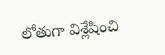లోతుగా విశ్లేషించి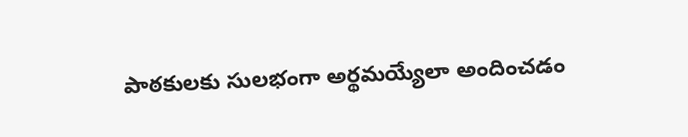పాఠకులకు సులభంగా అర్థమయ్యేలా అందించడం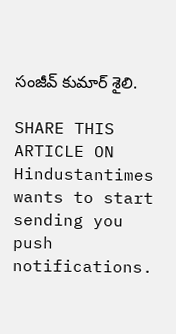సంజీవ్ కుమార్ శైలి.

SHARE THIS ARTICLE ON
Hindustantimes wants to start sending you push notifications.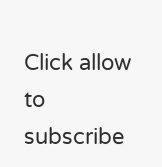Click allow to subscribe